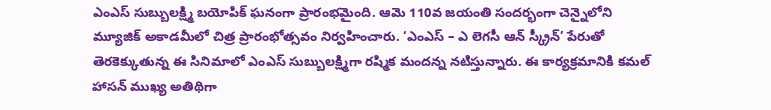ఎంఎస్ సుబ్బులక్ష్మి బయోపిక్ ఘనంగా ప్రారంభమైంది. ఆమె 110వ జయంతి సందర్భంగా చెన్నైలోని మ్యూజిక్ అకాడమీలో చిత్ర ప్రారంభోత్సవం నిర్వహించారు. ‘ఎంఎస్ – ఎ లెగసీ ఆన్ స్క్రీన్’ పేరుతో తెరకెక్కుతున్న ఈ సినిమాలో ఎంఎస్ సుబ్బులక్ష్మిగా రష్మిక మందన్న నటిస్తున్నారు. ఈ కార్యక్రమానికి కమల్ హాసన్ ముఖ్య అతిథిగా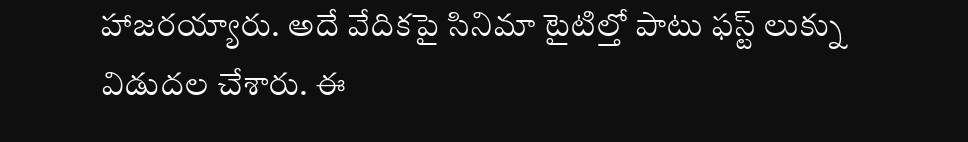హాజరయ్యారు. అదే వేదికపై సినిమా టైటిల్తో పాటు ఫస్ట్ లుక్ను విడుదల చేశారు. ఈ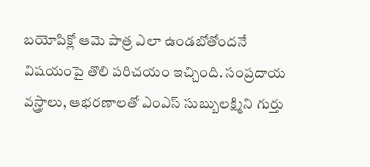బయోపిక్లో ఆమె పాత్ర ఎలా ఉండబోతోందనే విషయంపై తొలి పరిచయం ఇచ్చింది. సంప్రదాయ వస్త్రాలు, ఆభరణాలతో ఎంఎస్ సుబ్బులక్ష్మిని గుర్తు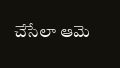చేసేలా ఆమె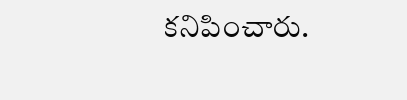కనిపించారు.